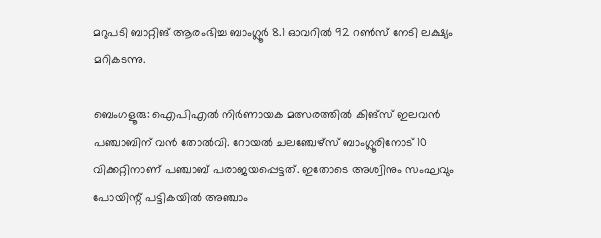മറുപടി ബാറ്റിങ് ആരംഭിച്ച ബാംഗ്ലൂര്‍ 8.1 ഓവറില്‍ 92 റണ്‍സ് നേടി ലക്ഷ്യം മറികടന്നു.

ബെംഗളൂരു: ഐപിഎല്‍ നിര്‍ണായക മത്സരത്തില്‍ കിങ്‌സ് ഇലവന്‍ പഞ്ചാബിന് വന്‍ തോല്‍വി. റോയല്‍ ചലഞ്ചേഴ്‌സ് ബാംഗ്ലൂരിനോട് 10 വിക്കറ്റിനാണ് പഞ്ചാബ് പരാജയപ്പെട്ടത്. ഇതോടെ അശ്വിനും സംഘവും പോയിന്റ് പട്ടികയില്‍ അഞ്ചാം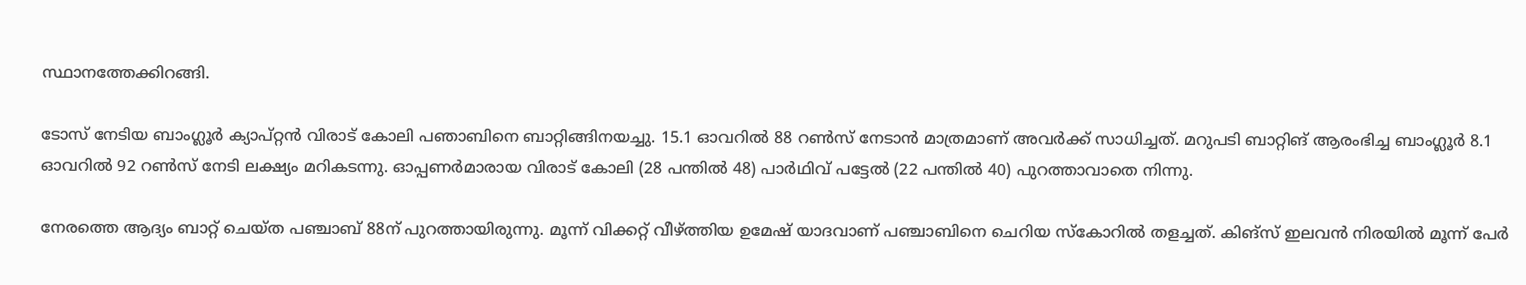സ്ഥാനത്തേക്കിറങ്ങി.

ടോസ് നേടിയ ബാംഗ്ലൂര്‍ ക്യാപ്റ്റന്‍ വിരാട് കോലി പഞാബിനെ ബാറ്റിങ്ങിനയച്ചു. 15.1 ഓവറില്‍ 88 റണ്‍സ് നേടാന്‍ മാത്രമാണ് അവര്‍ക്ക് സാധിച്ചത്. മറുപടി ബാറ്റിങ് ആരംഭിച്ച ബാംഗ്ലൂര്‍ 8.1 ഓവറില്‍ 92 റണ്‍സ് നേടി ലക്ഷ്യം മറികടന്നു. ഓപ്പണര്‍മാരായ വിരാട് കോലി (28 പന്തില്‍ 48) പാര്‍ഥിവ് പട്ടേല്‍ (22 പന്തില്‍ 40) പുറത്താവാതെ നിന്നു.

നേരത്തെ ആദ്യം ബാറ്റ് ചെയ്ത പഞ്ചാബ് 88ന് പുറത്തായിരുന്നു. മൂന്ന് വിക്കറ്റ് വീഴ്ത്തിയ ഉമേഷ് യാദവാണ് പഞ്ചാബിനെ ചെറിയ സ്‌കോറില്‍ തളച്ചത്. കിങ്‌സ് ഇലവന്‍ നിരയില്‍ മൂന്ന് പേര്‍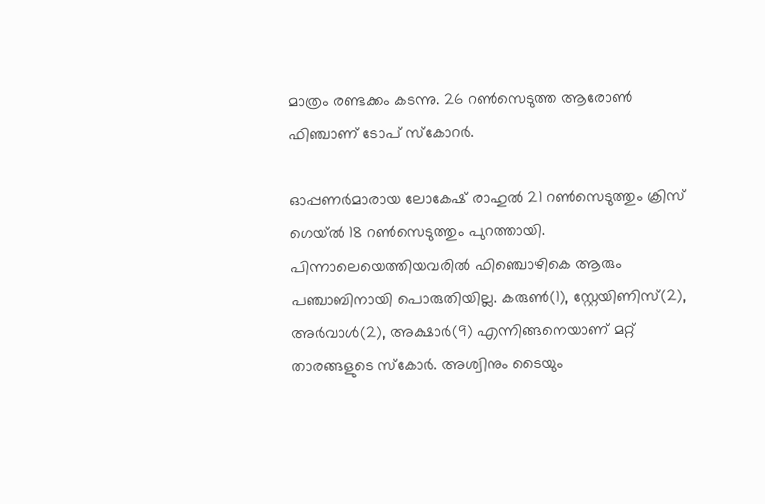മാത്രം രണ്ടക്കം കടന്നു. 26 റണ്‍സെടുത്ത ആരോണ്‍ ഫിഞ്ചാണ് ടോപ് സ്‌കോറര്‍.

ഓപ്പണര്‍മാരായ ലോകേഷ് രാഹുല്‍ 21 റണ്‍സെടുത്തും ക്രിസ് ഗെയ്ല്‍ 18 റണ്‍സെടുത്തും പുറത്തായി. പിന്നാലെയെത്തിയവരില്‍ ഫിഞ്ചൊഴികെ ആരും പഞ്ചാബിനായി പൊരുതിയില്ല. കരുണ്‍(1), സ്റ്റേയിണിസ്(2), അര്‍വാള്‍(2), അക്ഷാര്‍(9) എന്നിങ്ങനെയാണ് മറ്റ് താരങ്ങളുടെ സ്‌കോര്‍. അശ്വിനും ടൈയും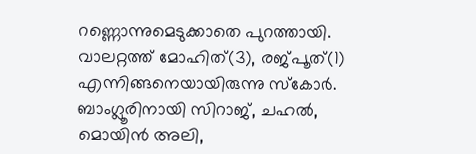റണ്ണൊന്നുമെടുക്കാതെ പുറത്തായി. വാലറ്റത്ത് മോഹിത്(3), രജ്പൂത്(1) എന്നിങ്ങനെയായിരുന്നു സ്‌കോര്‍. ബാംഗ്ലൂരിനായി സിറാജ്, ചഹല്‍, മൊയിന്‍ അലി,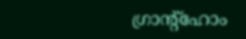ഗ്രാന്റ്‌ഹോം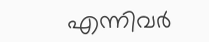എന്നിവര്‍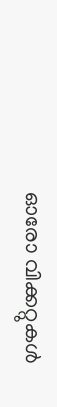ഓരോ വിക്കറ്റുകള്‍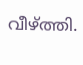വീഴ്ത്തി.